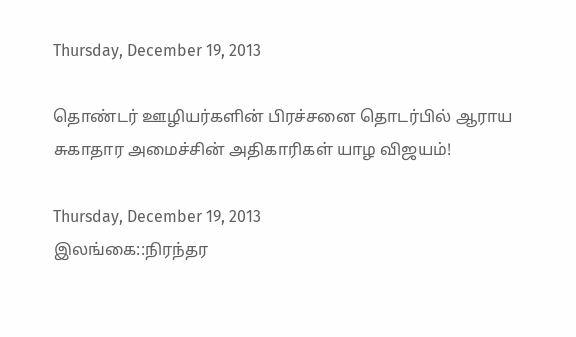Thursday, December 19, 2013

தொண்டர் ஊழியர்களின் பிரச்சனை தொடர்பில் ஆராய சுகாதார அமைச்சின் அதிகாரிகள் யாழ விஜயம்!

Thursday, December 19, 2013
இலங்கை::நிரந்தர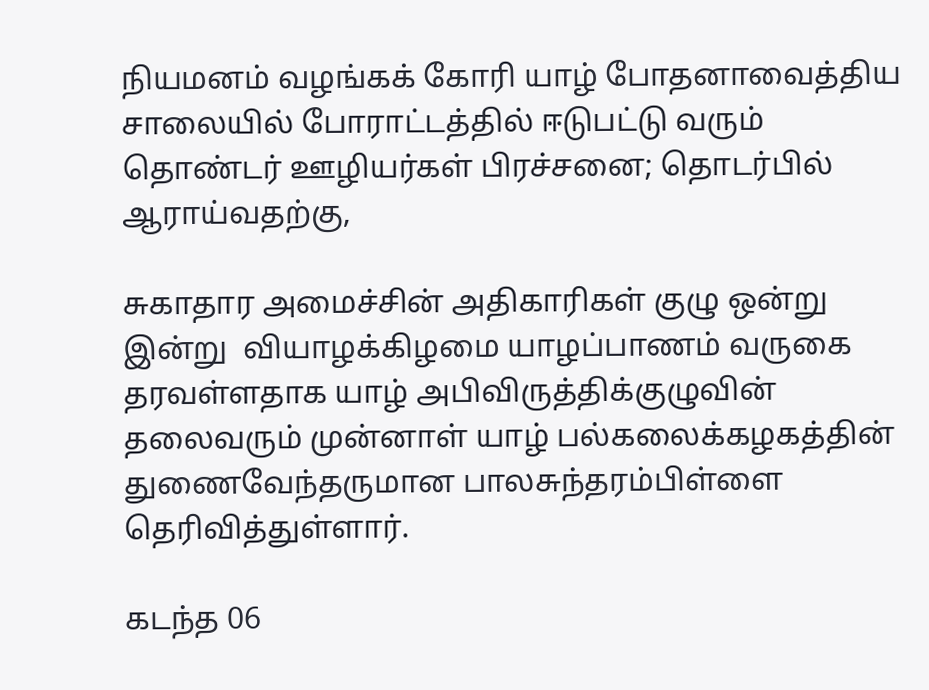நியமனம் வழங்கக் கோரி யாழ் போதனாவைத்திய சாலையில் போராட்டத்தில் ஈடுபட்டு வரும் தொண்டர் ஊழியர்கள் பிரச்சனை; தொடர்பில் ஆராய்வதற்கு,

சுகாதார அமைச்சின் அதிகாரிகள் குழு ஒன்று இன்று  வியாழக்கிழமை யாழப்பாணம் வருகை தரவள்ளதாக யாழ் அபிவிருத்திக்குழுவின் தலைவரும் முன்னாள் யாழ் பல்கலைக்கழகத்தின் துணைவேந்தருமான பாலசுந்தரம்பிள்ளை தெரிவித்துள்ளார்.

கடந்த 06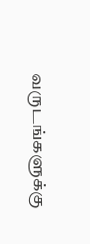வருடங்களுக்கு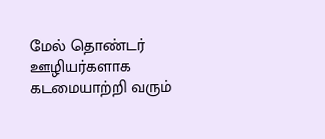மேல் தொண்டர் ஊழியர்களாக கடமையாற்றி வரும்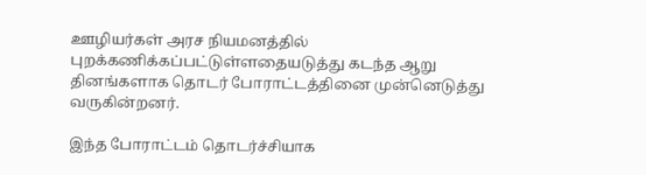ஊழியர்கள் அரச நியமனத்தில் புறக்கணிக்கப்பட்டுள்ளதையடுத்து கடந்த ஆறு தினங்களாக தொடர் போராட்டத்தினை முன்னெடுத்து வருகின்றனர்.

இந்த போராட்டம் தொடர்ச்சியாக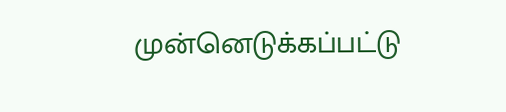முன்னெடுக்கப்பட்டு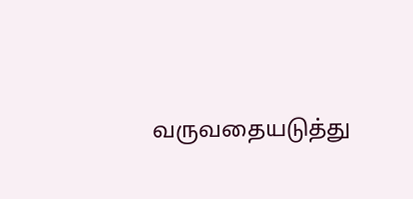வருவதையடுத்து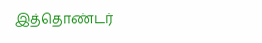இத்தொண்டர்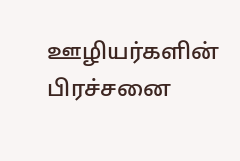ஊழியர்களின் பிரச்சனை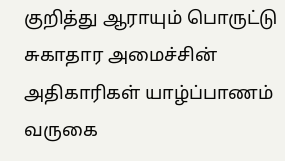குறித்து ஆராயும் பொருட்டு சுகாதார அமைச்சின் அதிகாரிகள் யாழ்ப்பாணம் வருகை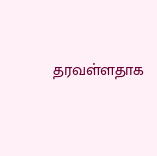தரவள்ளதாக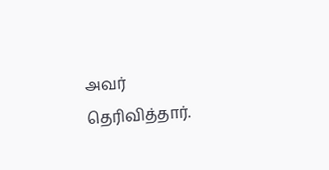அவர் தெரிவித்தார்.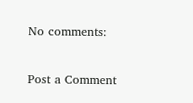No comments:

Post a Comment